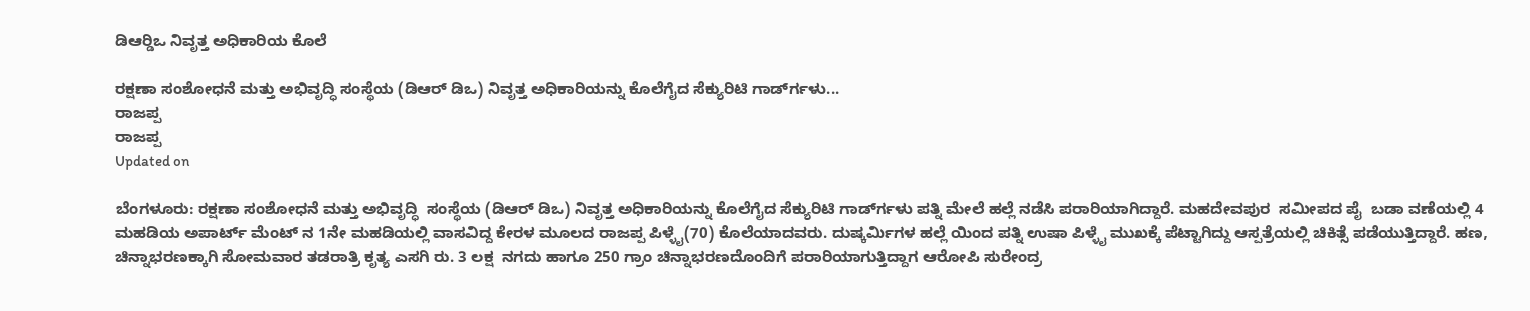ಡಿಆರ್‍ಡಿಒ ನಿವೃತ್ತ ಅಧಿಕಾರಿಯ ಕೊಲೆ

ರಕ್ಷಣಾ ಸಂಶೋಧನೆ ಮತ್ತು ಅಭಿವೃದ್ಧಿ ಸಂಸ್ಥೆಯ (ಡಿಆರ್ ಡಿಒ) ನಿವೃತ್ತ ಅಧಿಕಾರಿಯನ್ನು ಕೊಲೆಗೈದ ಸೆಕ್ಯುರಿಟಿ ಗಾರ್ಡ್‍ಗಳು...
ರಾಜಪ್ಪ
ರಾಜಪ್ಪ
Updated on

ಬೆಂಗಳೂರು: ರಕ್ಷಣಾ ಸಂಶೋಧನೆ ಮತ್ತು ಅಭಿವೃದ್ಧಿ  ಸಂಸ್ಥೆಯ (ಡಿಆರ್ ಡಿಒ) ನಿವೃತ್ತ ಅಧಿಕಾರಿಯನ್ನು ಕೊಲೆಗೈದ ಸೆಕ್ಯುರಿಟಿ ಗಾರ್ಡ್‍ಗಳು ಪತ್ನಿ ಮೇಲೆ ಹಲ್ಲೆ ನಡೆಸಿ ಪರಾರಿಯಾಗಿದ್ದಾರೆ. ಮಹದೇವಪುರ  ಸಮೀಪದ ಪೈ  ಬಡಾ ವಣೆಯಲ್ಲಿ 4 ಮಹಡಿಯ ಅಪಾರ್ಟ್ ಮೆಂಟ್ ನ 1ನೇ ಮಹಡಿಯಲ್ಲಿ ವಾಸವಿದ್ದ ಕೇರಳ ಮೂಲದ ರಾಜಪ್ಪ ಪಿಳ್ಳೈ(70) ಕೊಲೆಯಾದವರು. ದುಷ್ಕರ್ಮಿಗಳ ಹಲ್ಲೆ ಯಿಂದ ಪತ್ನಿ ಉಷಾ ಪಿಳ್ಳೈ ಮುಖಕ್ಕೆ ಪೆಟ್ಟಾಗಿದ್ದು ಆಸ್ಪತ್ರೆಯಲ್ಲಿ ಚಿಕಿತ್ಸೆ ಪಡೆಯುತ್ತಿದ್ದಾರೆ. ಹಣ, ಚಿನ್ನಾಭರಣಕ್ಕಾಗಿ ಸೋಮವಾರ ತಡರಾತ್ರಿ ಕೃತ್ಯ ಎಸಗಿ ರು. 3 ಲಕ್ಷ  ನಗದು ಹಾಗೂ 250 ಗ್ರಾಂ ಚಿನ್ನಾಭರಣದೊಂದಿಗೆ ಪರಾರಿಯಾಗುತ್ತಿದ್ದಾಗ ಆರೋಪಿ ಸುರೇಂದ್ರ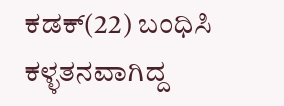ಕಡಕ್(22) ಬಂಧಿಸಿ ಕಳ್ಳತನವಾಗಿದ್ದ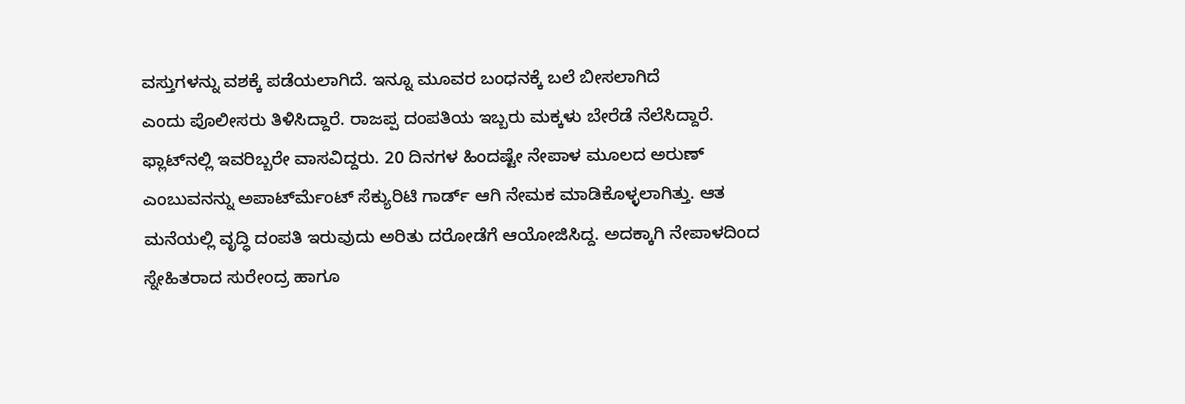ವಸ್ತುಗಳನ್ನು ವಶಕ್ಕೆ ಪಡೆಯಲಾಗಿದೆ. ಇನ್ನೂ ಮೂವರ ಬಂಧನಕ್ಕೆ ಬಲೆ ಬೀಸಲಾಗಿದೆ
ಎಂದು ಪೊಲೀಸರು ತಿಳಿಸಿದ್ದಾರೆ. ರಾಜಪ್ಪ ದಂಪತಿಯ ಇಬ್ಬರು ಮಕ್ಕಳು ಬೇರೆಡೆ ನೆಲೆಸಿದ್ದಾರೆ. ಫ್ಲಾಟ್‍ನಲ್ಲಿ ಇವರಿಬ್ಬರೇ ವಾಸವಿದ್ದರು. 20 ದಿನಗಳ ಹಿಂದಷ್ಟೇ ನೇಪಾಳ ಮೂಲದ ಅರುಣ್ ಎಂಬುವನನ್ನು ಅಪಾರ್ಟ್‍ಮೆಂಟ್ ಸೆಕ್ಯುರಿಟಿ ಗಾರ್ಡ್ ಆಗಿ ನೇಮಕ ಮಾಡಿಕೊಳ್ಳಲಾಗಿತ್ತು. ಆತ ಮನೆಯಲ್ಲಿ ವೃದ್ಧಿ ದಂಪತಿ ಇರುವುದು ಅರಿತು ದರೋಡೆಗೆ ಆಯೋಜಿಸಿದ್ದ. ಅದಕ್ಕಾಗಿ ನೇಪಾಳದಿಂದ ಸ್ನೇಹಿತರಾದ ಸುರೇಂದ್ರ ಹಾಗೂ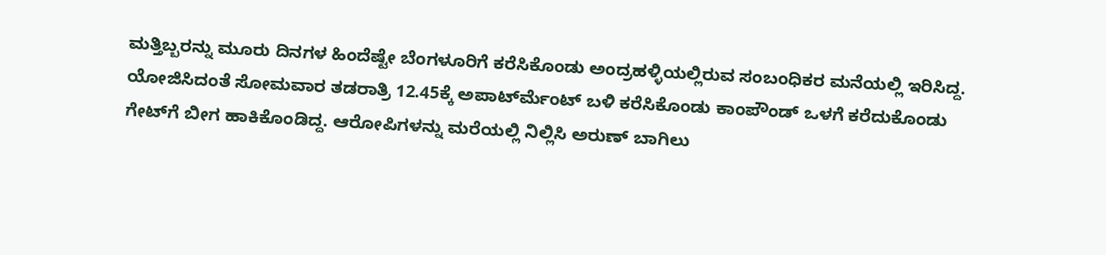ಮತ್ತಿಬ್ಬರನ್ನು ಮೂರು ದಿನಗಳ ಹಿಂದೆಷ್ಟೇ ಬೆಂಗಳೂರಿಗೆ ಕರೆಸಿಕೊಂಡು ಅಂದ್ರಹಳ್ಳಿಯಲ್ಲಿರುವ ಸಂಬಂಧಿಕರ ಮನೆಯಲ್ಲಿ ಇರಿಸಿದ್ದ. ಯೋಜಿಸಿದಂತೆ ಸೋಮವಾರ ತಡರಾತ್ರಿ 12.45ಕ್ಕೆ ಅಪಾರ್ಟ್‍ಮೆಂಟ್ ಬಳಿ ಕರೆಸಿಕೊಂಡು ಕಾಂಪೌಂಡ್ ಒಳಗೆ ಕರೆದುಕೊಂಡು ಗೇಟ್‍ಗೆ ಬೀಗ ಹಾಕಿಕೊಂಡಿದ್ದ. ಆರೋಪಿಗಳನ್ನು ಮರೆಯಲ್ಲಿ ನಿಲ್ಲಿಸಿ ಅರುಣ್ ಬಾಗಿಲು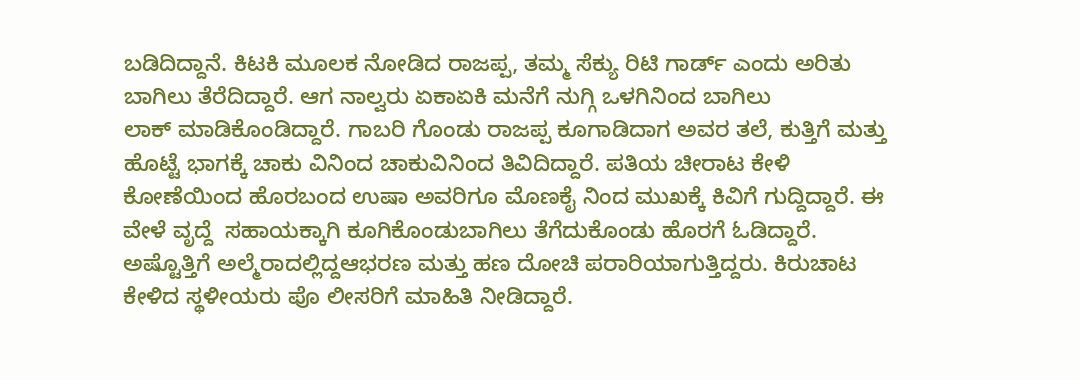ಬಡಿದಿದ್ದಾನೆ. ಕಿಟಕಿ ಮೂಲಕ ನೋಡಿದ ರಾಜಪ್ಪ, ತಮ್ಮ ಸೆಕ್ಯು ರಿಟಿ ಗಾರ್ಡ್ ಎಂದು ಅರಿತು ಬಾಗಿಲು ತೆರೆದಿದ್ದಾರೆ. ಆಗ ನಾಲ್ವರು ಏಕಾಏಕಿ ಮನೆಗೆ ನುಗ್ಗಿ ಒಳಗಿನಿಂದ ಬಾಗಿಲು
ಲಾಕ್ ಮಾಡಿಕೊಂಡಿದ್ದಾರೆ. ಗಾಬರಿ ಗೊಂಡು ರಾಜಪ್ಪ ಕೂಗಾಡಿದಾಗ ಅವರ ತಲೆ, ಕುತ್ತಿಗೆ ಮತ್ತು ಹೊಟ್ಟೆ ಭಾಗಕ್ಕೆ ಚಾಕು ವಿನಿಂದ ಚಾಕುವಿನಿಂದ ತಿವಿದಿದ್ದಾರೆ. ಪತಿಯ ಚೀರಾಟ ಕೇಳಿ ಕೋಣೆಯಿಂದ ಹೊರಬಂದ ಉಷಾ ಅವರಿಗೂ ಮೊಣಕೈ ನಿಂದ ಮುಖಕ್ಕೆ ಕಿವಿಗೆ ಗುದ್ದಿದ್ದಾರೆ. ಈ ವೇಳೆ ವೃದ್ದೆ  ಸಹಾಯಕ್ಕಾಗಿ ಕೂಗಿಕೊಂಡುಬಾಗಿಲು ತೆಗೆದುಕೊಂಡು ಹೊರಗೆ ಓಡಿದ್ದಾರೆ. ಅಷ್ಟೊತ್ತಿಗೆ ಅಲ್ಮೆರಾದಲ್ಲಿದ್ದಆಭರಣ ಮತ್ತು ಹಣ ದೋಚಿ ಪರಾರಿಯಾಗುತ್ತಿದ್ದರು. ಕಿರುಚಾಟ ಕೇಳಿದ ಸ್ಥಳೀಯರು ಪೊ ಲೀಸರಿಗೆ ಮಾಹಿತಿ ನೀಡಿದ್ದಾರೆ.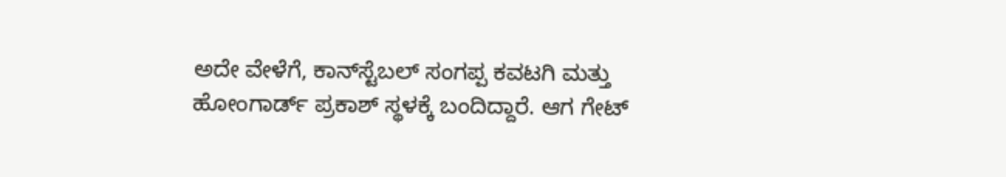ಅದೇ ವೇಳೆಗೆ, ಕಾನ್‍ಸ್ಟೆಬಲ್ ಸಂಗಪ್ಪ ಕವಟಗಿ ಮತ್ತು ಹೋಂಗಾರ್ಡ್ ಪ್ರಕಾಶ್ ಸ್ಥಳಕ್ಕೆ ಬಂದಿದ್ದಾರೆ. ಆಗ ಗೇಟ್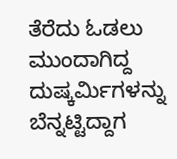ತೆರೆದು ಓಡಲು ಮುಂದಾಗಿದ್ದ ದುಷ್ಕರ್ಮಿಗಳನ್ನು ಬೆನ್ನಟ್ಟಿದ್ದಾಗ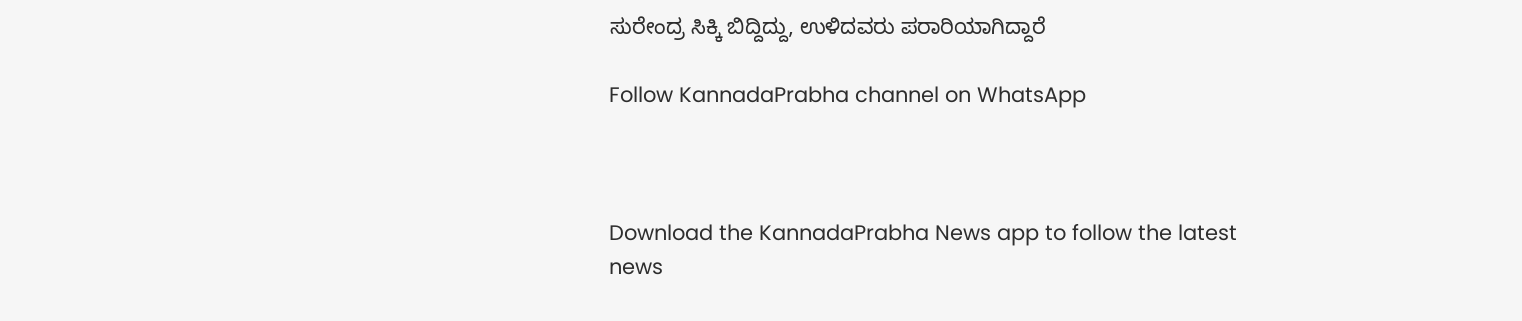ಸುರೇಂದ್ರ ಸಿಕ್ಕಿ ಬಿದ್ದಿದ್ದು, ಉಳಿದವರು ಪರಾರಿಯಾಗಿದ್ದಾರೆ

Follow KannadaPrabha channel on WhatsApp



Download the KannadaPrabha News app to follow the latest news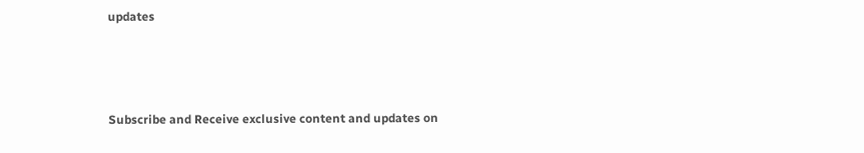updates



Subscribe and Receive exclusive content and updates on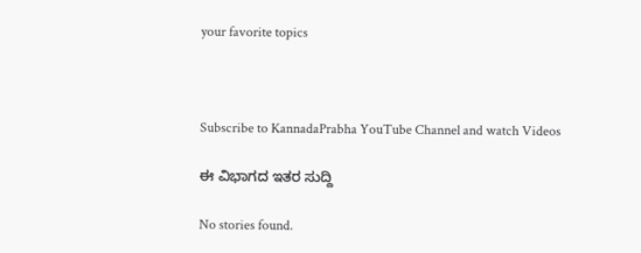your favorite topics



Subscribe to KannadaPrabha YouTube Channel and watch Videos

ಈ ವಿಭಾಗದ ಇತರ ಸುದ್ದಿ

No stories found.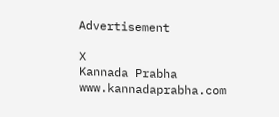Advertisement

X
Kannada Prabha
www.kannadaprabha.com